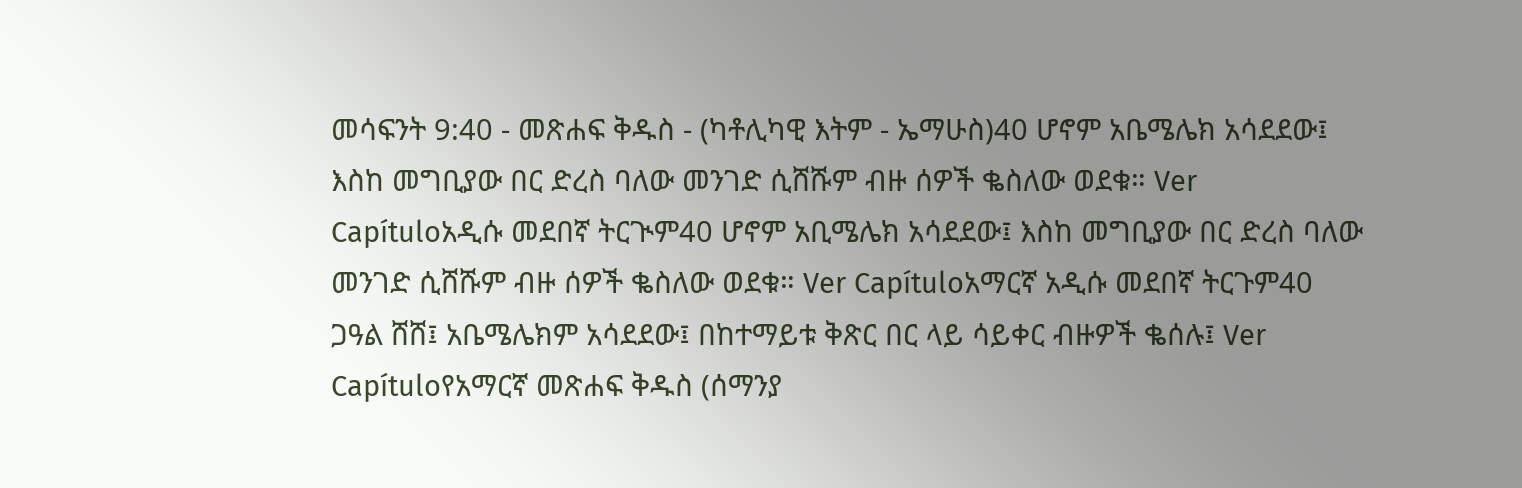መሳፍንት 9:40 - መጽሐፍ ቅዱስ - (ካቶሊካዊ እትም - ኤማሁስ)40 ሆኖም አቤሜሌክ አሳደደው፤ እስከ መግቢያው በር ድረስ ባለው መንገድ ሲሸሹም ብዙ ሰዎች ቈስለው ወደቁ። Ver Capítuloአዲሱ መደበኛ ትርጒም40 ሆኖም አቢሜሌክ አሳደደው፤ እስከ መግቢያው በር ድረስ ባለው መንገድ ሲሸሹም ብዙ ሰዎች ቈስለው ወደቁ። Ver Capítuloአማርኛ አዲሱ መደበኛ ትርጉም40 ጋዓል ሸሸ፤ አቤሜሌክም አሳደደው፤ በከተማይቱ ቅጽር በር ላይ ሳይቀር ብዙዎች ቈሰሉ፤ Ver Capítuloየአማርኛ መጽሐፍ ቅዱስ (ሰማንያ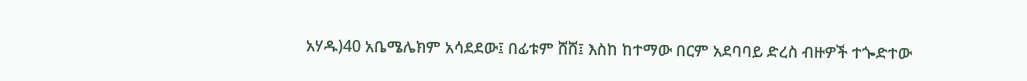አሃዱ)40 አቤሜሌክም አሳደደው፤ በፊቱም ሸሸ፤ እስከ ከተማው በርም አደባባይ ድረስ ብዙዎች ተጐድተው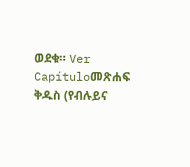ወደቁ። Ver Capítuloመጽሐፍ ቅዱስ (የብሉይና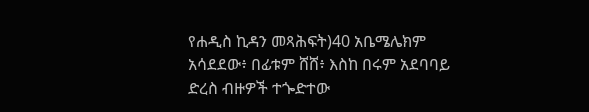የሐዲስ ኪዳን መጻሕፍት)40 አቤሜሌክም አሳደደው፥ በፊቱም ሸሸ፥ እስከ በሩም አደባባይ ድረስ ብዙዎች ተጐድተው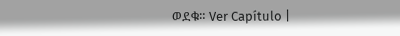ወደቁ። Ver Capítulo |